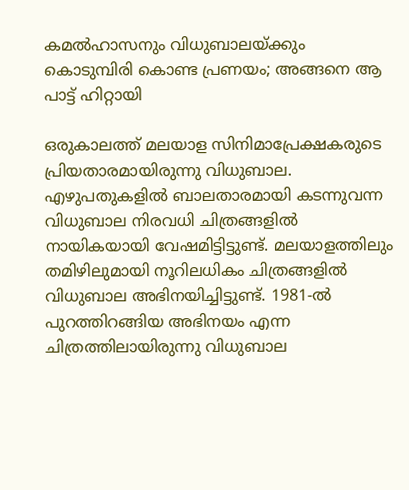കമല്‍ഹാസനും വിധുബാലയ്ക്കും കൊടുമ്പിരി കൊണ്ട പ്രണയം; അങ്ങനെ ആ പാട്ട് ഹിറ്റായി

ഒരുകാലത്ത് മലയാള സിനിമാപ്രേക്ഷകരുടെ പ്രിയതാരമായിരുന്നു വിധുബാല. എഴുപതുകളില്‍ ബാലതാരമായി കടന്നുവന്ന വിധുബാല നിരവധി ചിത്രങ്ങളില്‍ നായികയായി വേഷമിട്ടിട്ടുണ്ട്. മലയാളത്തിലും തമിഴിലുമായി നൂറിലധികം ചിത്രങ്ങളില്‍ വിധുബാല അഭിനയിച്ചിട്ടുണ്ട്. 1981-ല്‍ പുറത്തിറങ്ങിയ അഭിനയം എന്ന ചിത്രത്തിലായിരുന്നു വിധുബാല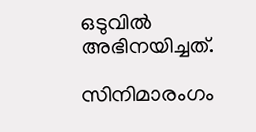ഒടുവില്‍ അഭിനയിച്ചത്.

സിനിമാരംഗം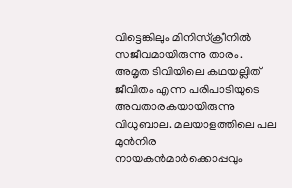വിട്ടെങ്കിലും മിനിസ്‌ക്രീനില്‍ സജീവമായിരുന്നു താരം. അമൃത ടിവിയിലെ കഥയല്ലിത് ജീവിതം എന്ന പരിപാടിയുടെ അവതാരകയായിരുന്നു വിധുബാല. മലയാളത്തിലെ പല മുന്‍നിര നായകന്‍മാര്‍ക്കൊപ്പവും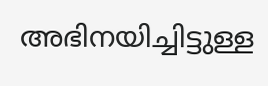അഭിനയിച്ചിട്ടുള്ള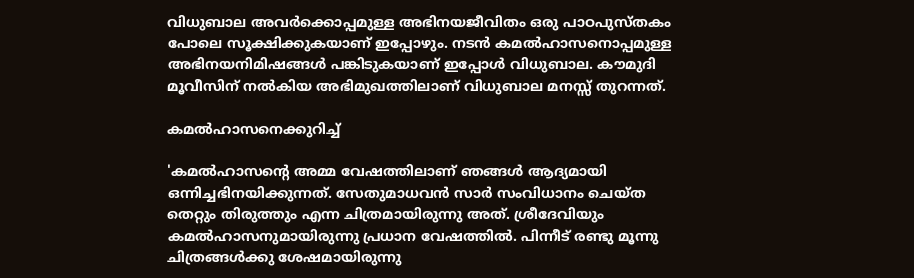വിധുബാല അവര്‍ക്കൊപ്പമുള്ള അഭിനയജീവിതം ഒരു പാഠപുസ്തകം പോലെ സൂക്ഷിക്കുകയാണ് ഇപ്പോഴും. നടന്‍ കമല്‍ഹാസനൊപ്പമുള്ള അഭിനയനിമിഷങ്ങള്‍ പങ്കിടുകയാണ് ഇപ്പോള്‍ വിധുബാല. കൗമുദി മൂവീസിന് നല്‍കിയ അഭിമുഖത്തിലാണ് വിധുബാല മനസ്സ് തുറന്നത്.

കമല്‍ഹാസനെക്കുറിച്ച്

'കമല്‍ഹാസന്റെ അമ്മ വേഷത്തിലാണ് ഞങ്ങള്‍ ആദ്യമായി ഒന്നിച്ചഭിനയിക്കുന്നത്. സേതുമാധവന്‍ സാര്‍ സംവിധാനം ചെയ്ത തെറ്റും തിരുത്തും എന്ന ചിത്രമായിരുന്നു അത്. ശ്രീദേവിയും കമല്‍ഹാസനുമായിരുന്നു പ്രധാന വേഷത്തില്‍. പിന്നീട് രണ്ടു മൂന്നു ചിത്രങ്ങള്‍ക്കു ശേഷമായിരുന്നു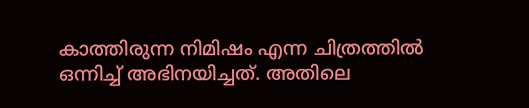കാത്തിരുന്ന നിമിഷം എന്ന ചിത്രത്തില്‍ ഒന്നിച്ച് അഭിനയിച്ചത്. അതിലെ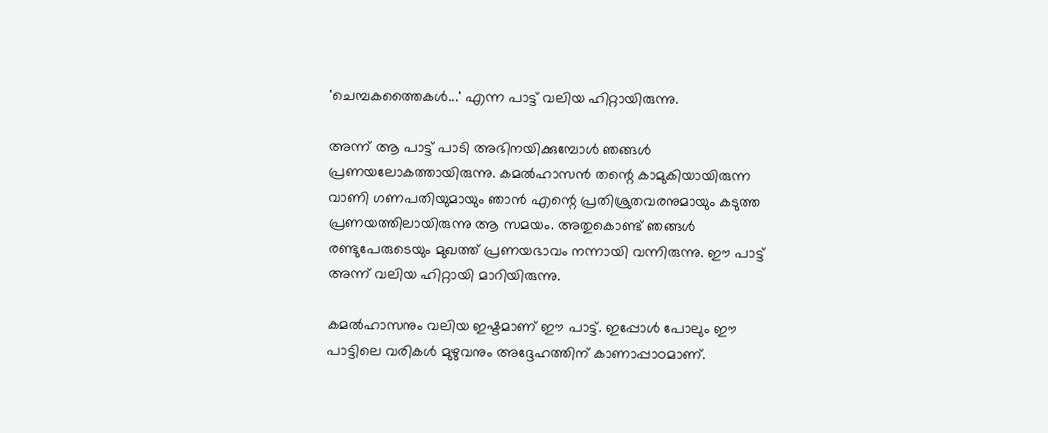'ചെമ്പകത്തൈകള്‍...' എന്ന പാട്ട് വലിയ ഹിറ്റായിരുന്നു.

അന്ന് ആ പാട്ട് പാടി അഭിനയിക്കുമ്പോള്‍ ഞങ്ങള്‍ പ്രണയലോകത്തായിരുന്നു. കമല്‍ഹാസന്‍ തന്റെ കാമുകിയായിരുന്ന വാണി ഗണപതിയുമായും ഞാന്‍ എന്റെ പ്രതിശ്രുതവരനുമായും കടുത്ത പ്രണയത്തിലായിരുന്നു ആ സമയം. അതുകൊണ്ട് ഞങ്ങള്‍ രണ്ടുപേരുടെയും മുഖത്ത് പ്രണയഭാവം നന്നായി വന്നിരുന്നു. ഈ പാട്ട് അന്ന് വലിയ ഹിറ്റായി മാറിയിരുന്നു.

കമല്‍ഹാസനും വലിയ ഇഷ്ടമാണ് ഈ പാട്ട്. ഇപ്പോള്‍ പോലും ഈ പാട്ടിലെ വരികള്‍ മുഴുവനും അദ്ദേഹത്തിന് കാണാപ്പാഠമാണ്.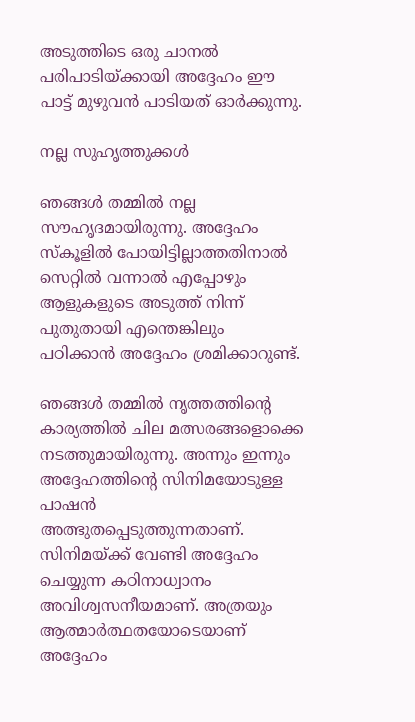അടുത്തിടെ ഒരു ചാനല്‍ പരിപാടിയ്ക്കായി അദ്ദേഹം ഈ പാട്ട് മുഴുവന്‍ പാടിയത് ഓര്‍ക്കുന്നു.

നല്ല സുഹൃത്തുക്കള്‍

ഞങ്ങള്‍ തമ്മില്‍ നല്ല സൗഹൃദമായിരുന്നു. അദ്ദേഹം സ്‌കൂളില്‍ പോയിട്ടില്ലാത്തതിനാല്‍ സെറ്റില്‍ വന്നാല്‍ എപ്പോഴും ആളുകളുടെ അടുത്ത് നിന്ന് പുതുതായി എന്തെങ്കിലും പഠിക്കാന്‍ അദ്ദേഹം ശ്രമിക്കാറുണ്ട്.

ഞങ്ങള്‍ തമ്മില്‍ നൃത്തത്തിന്റെ കാര്യത്തില്‍ ചില മത്സരങ്ങളൊക്കെ നടത്തുമായിരുന്നു. അന്നും ഇന്നും അദ്ദേഹത്തിന്റെ സിനിമയോടുള്ള പാഷന്‍ അത്ഭുതപ്പെടുത്തുന്നതാണ്. സിനിമയ്ക്ക് വേണ്ടി അദ്ദേഹം ചെയ്യുന്ന കഠിനാധ്വാനം അവിശ്വസനീയമാണ്. അത്രയും ആത്മാര്‍ത്ഥതയോടെയാണ് അദ്ദേഹം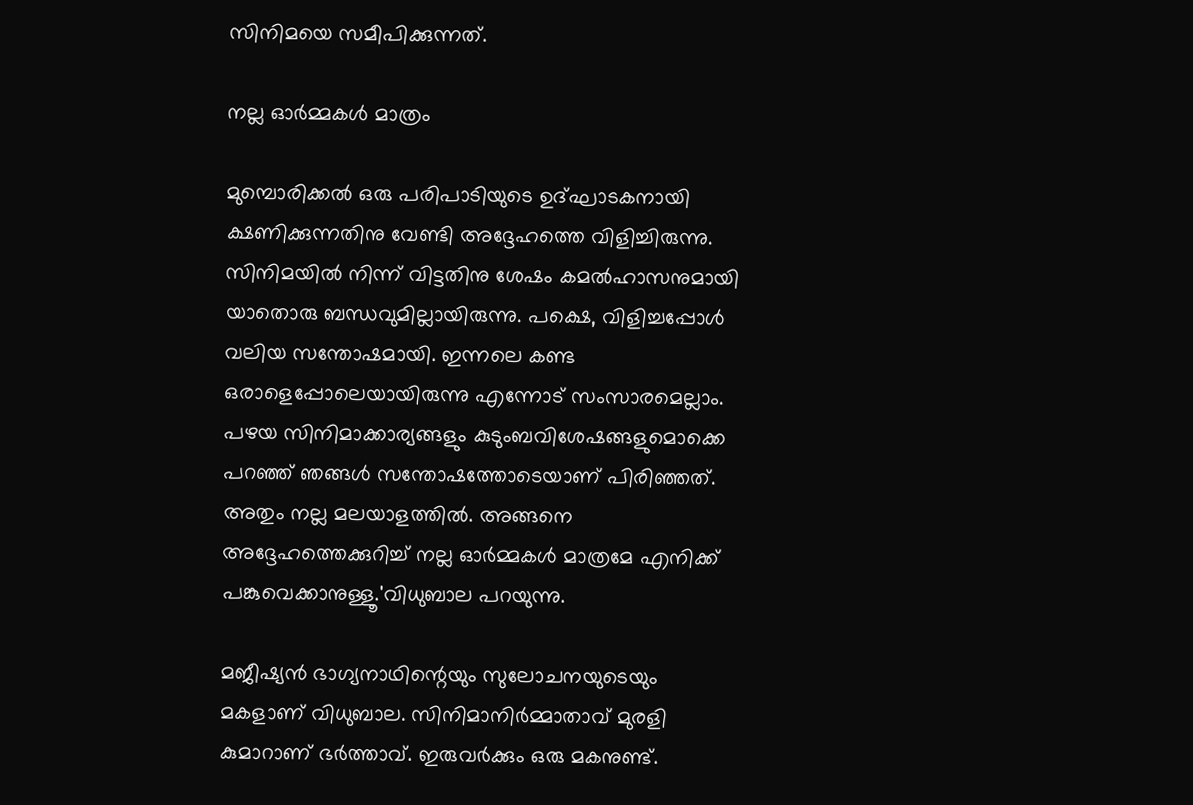സിനിമയെ സമീപിക്കുന്നത്.

നല്ല ഓര്‍മ്മകള്‍ മാത്രം

മുമ്പൊരിക്കല്‍ ഒരു പരിപാടിയുടെ ഉദ്ഘാടകനായി ക്ഷണിക്കുന്നതിനു വേണ്ടി അദ്ദേഹത്തെ വിളിച്ചിരുന്നു. സിനിമയില്‍ നിന്ന് വിട്ടതിനു ശേഷം കമല്‍ഹാസനുമായി യാതൊരു ബന്ധവുമില്ലായിരുന്നു. പക്ഷെ, വിളിച്ചപ്പോള്‍ വലിയ സന്തോഷമായി. ഇന്നലെ കണ്ട ഒരാളെപ്പോലെയായിരുന്നു എന്നോട് സംസാരമെല്ലാം. പഴയ സിനിമാക്കാര്യങ്ങളും കുടുംബവിശേഷങ്ങളുമൊക്കെ പറഞ്ഞ് ഞങ്ങള്‍ സന്തോഷത്തോടെയാണ് പിരിഞ്ഞത്. അതും നല്ല മലയാളത്തില്‍. അങ്ങനെ അദ്ദേഹത്തെക്കുറിച്ച് നല്ല ഓര്‍മ്മകള്‍ മാത്രമേ എനിക്ക് പങ്കുവെക്കാനുള്ളൂ.'വിധുബാല പറയുന്നു.

മജീഷ്യന്‍ ഭാഗ്യനാഥിന്റെയും സുലോചനയുടെയും മകളാണ് വിധുബാല. സിനിമാനിര്‍മ്മാതാവ് മുരളി കുമാറാണ് ഭര്‍ത്താവ്. ഇരുവര്‍ക്കും ഒരു മകനുണ്ട്.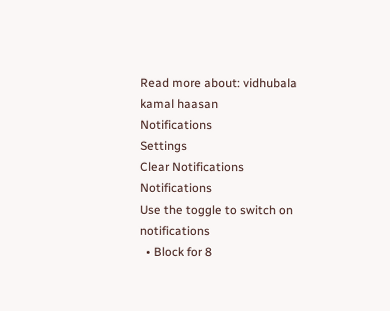Read more about: vidhubala kamal haasan
Notifications
Settings
Clear Notifications
Notifications
Use the toggle to switch on notifications
  • Block for 8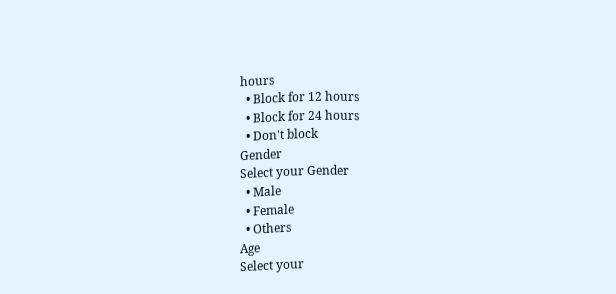hours
  • Block for 12 hours
  • Block for 24 hours
  • Don't block
Gender
Select your Gender
  • Male
  • Female
  • Others
Age
Select your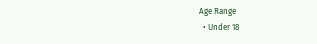Age Range
  • Under 18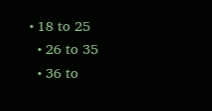• 18 to 25
  • 26 to 35
  • 36 to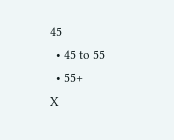45
  • 45 to 55
  • 55+
X